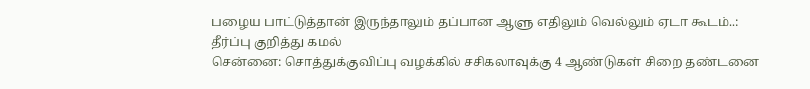பழைய பாட்டுத்தான் இருந்தாலும் தப்பான ஆளு எதிலும் வெல்லும் ஏடா கூடம்..: தீர்ப்பு குறித்து கமல்
சென்னை: சொத்துக்குவிப்பு வழக்கில் சசிகலாவுக்கு 4 ஆண்டுகள் சிறை தண்டனை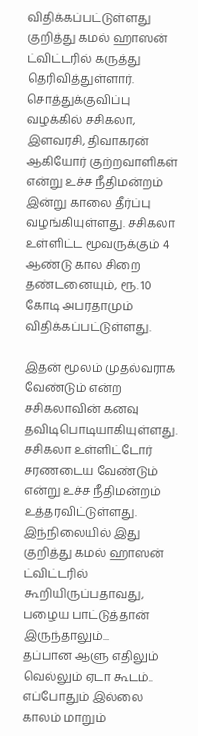விதிக்கப்பட்டுள்ளது குறித்து கமல் ஹாஸன் ட்விட்டரில் கருத்து தெரிவித்துள்ளார்.
சொத்துக்குவிப்பு வழக்கில் சசிகலா, இளவரசி, திவாகரன் ஆகியோர் குற்றவாளிகள் என்று உச்ச நீதிமன்றம் இன்று காலை தீர்ப்பு வழங்கியுள்ளது. சசிகலா உள்ளிட்ட மூவருக்கும் 4 ஆண்டு கால சிறை தண்டனையும், ரூ. 10 கோடி அபரதாமும் விதிக்கப்பட்டுள்ளது.

இதன் மூலம் முதல்வராக வேண்டும் என்ற சசிகலாவின் கனவு தவிடிபொடியாகியுள்ளது. சசிகலா உள்ளிட்டோர் சரணடைய வேண்டும் என்று உச்ச நீதிமன்றம் உத்தரவிட்டுள்ளது.
இந்நிலையில் இது குறித்து கமல் ஹாஸன் ட்விட்டரில் கூறியிருப்பதாவது,
பழைய பாட்டுத்தான் இருந்தாலும்...
தப்பான ஆளு எதிலும் வெல்லும் ஏடா கூடம்..
எப்போதும் இல்லை காலம் மாறும்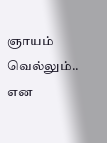ஞாயம் வெல்லும்.. என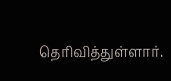தெரிவித்துள்ளார்.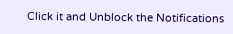Click it and Unblock the Notifications